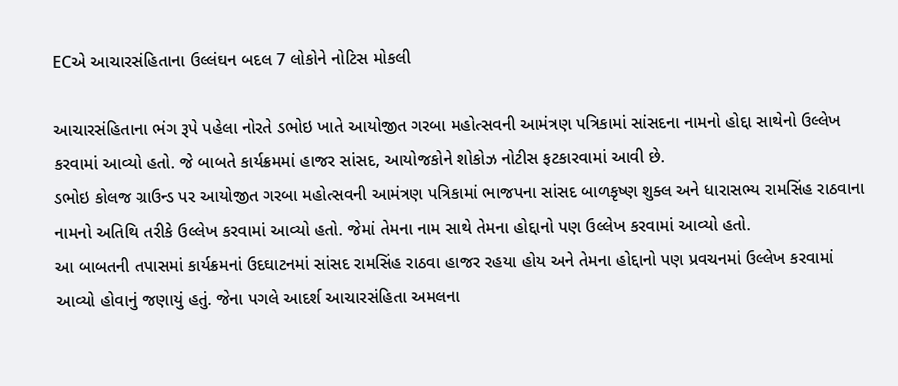ECએ આચારસંહિતાના ઉલ્લંઘન બદલ 7 લોકોને નોટિસ મોકલી

આચારસંહિતાના ભંગ રૂપે પહેલા નોરતે ડભોઇ ખાતે આયોજીત ગરબા મહોત્સવની આમંત્રણ પત્રિકામાં સાંસદના નામનો હોદ્દા સાથેનો ઉલ્લેખ કરવામાં આવ્યો હતો. જે બાબતે કાર્યક્રમમાં હાજર સાંસદ, આયોજકોને શોકોઝ નોટીસ ફટકારવામાં આવી છે.
ડભોઇ કોલજ ગ્રાઉન્ડ પર આયોજીત ગરબા મહોત્સવની આમંત્રણ પત્રિકામાં ભાજપના સાંસદ બાળકૃષ્ણ શુક્લ અને ધારાસભ્ય રામસિંહ રાઠવાના નામનો અતિથિ તરીકે ઉલ્લેખ કરવામાં આવ્યો હતો. જેમાં તેમના નામ સાથે તેમના હોદ્દાનો પણ ઉલ્લેખ કરવામાં આવ્યો હતો.
આ બાબતની તપાસમાં કાર્યક્રમનાં ઉદઘાટનમાં સાંસદ રામસિંહ રાઠવા હાજર રહયા હોય અને તેમના હોદ્દાનો પણ પ્રવચનમાં ઉલ્લેખ કરવામાં આવ્યો હોવાનું જણાયું હતું. જેના પગલે આદર્શ આચારસંહિતા અમલના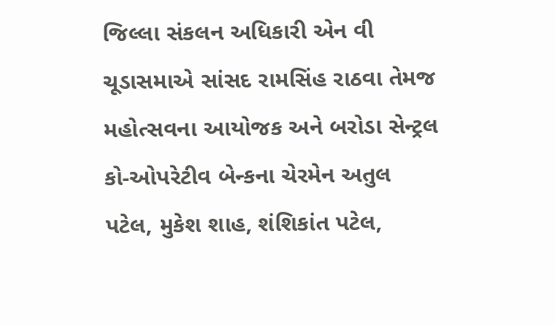જિલ્લા સંકલન અધિકારી એન વી ચૂડાસમાએ સાંસદ રામસિંહ રાઠવા તેમજ મહોત્સવના આયોજક અને બરોડા સેન્ટ્રલ કો-ઓપરેટીવ બેન્કના ચેરમેન અતુલ પટેલ, મુકેશ શાહ, શંશિકાંત પટેલ,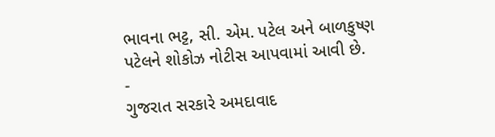ભાવના ભટ્ટ, સી. એમ. પટેલ અને બાળકુષ્ણ પટેલને શોકોઝ નોટીસ આપવામાં આવી છે.
-
ગુજરાત સરકારે અમદાવાદ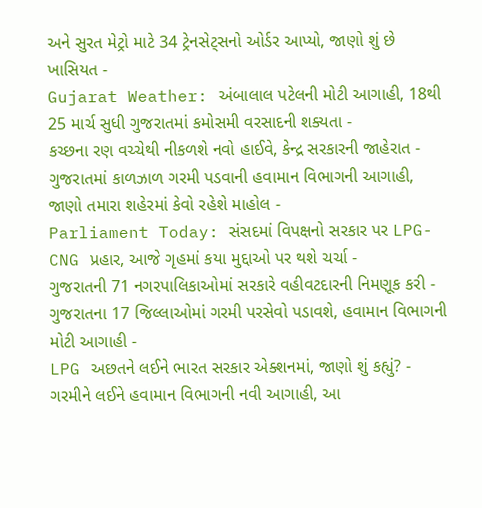અને સુરત મેટ્રો માટે 34 ટ્રેનસેટ્સનો ઓર્ડર આપ્યો, જાણો શું છે ખાસિયત -
Gujarat Weather: અંબાલાલ પટેલની મોટી આગાહી, 18થી 25 માર્ચ સુધી ગુજરાતમાં કમોસમી વરસાદની શક્યતા -
કચ્છના રણ વચ્ચેથી નીકળશે નવો હાઈવે, કેન્દ્ર સરકારની જાહેરાત -
ગુજરાતમાં કાળઝાળ ગરમી પડવાની હવામાન વિભાગની આગાહી, જાણો તમારા શહેરમાં કેવો રહેશે માહોલ -
Parliament Today: સંસદમાં વિપક્ષનો સરકાર પર LPG-CNG પ્રહાર, આજે ગૃહમાં કયા મુદ્દાઓ પર થશે ચર્ચા -
ગુજરાતની 71 નગરપાલિકાઓમાં સરકારે વહીવટદારની નિમણૂક કરી -
ગુજરાતના 17 જિલ્લાઓમાં ગરમી પરસેવો પડાવશે, હવામાન વિભાગની મોટી આગાહી -
LPG અછતને લઈને ભારત સરકાર એક્શનમાં, જાણો શું કહ્યું? -
ગરમીને લઈને હવામાન વિભાગની નવી આગાહી, આ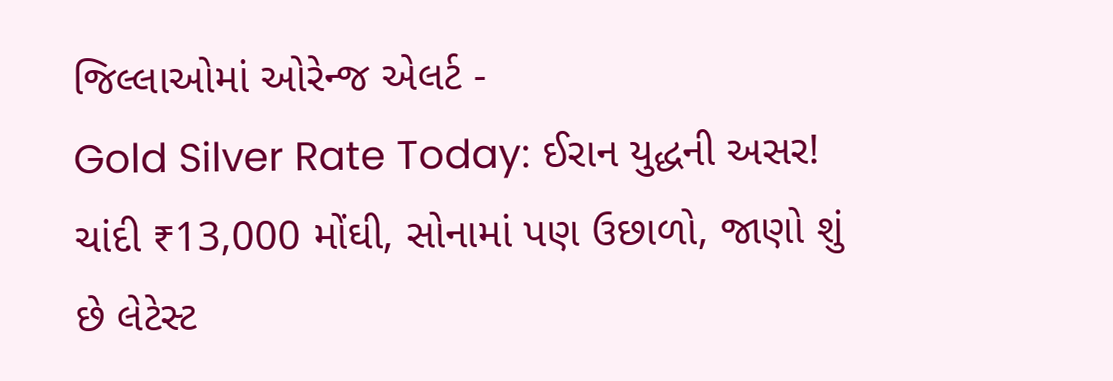જિલ્લાઓમાં ઓરેન્જ એલર્ટ -
Gold Silver Rate Today: ઈરાન યુદ્ધની અસર! ચાંદી ₹13,000 મોંઘી, સોનામાં પણ ઉછાળો, જાણો શું છે લેટેસ્ટ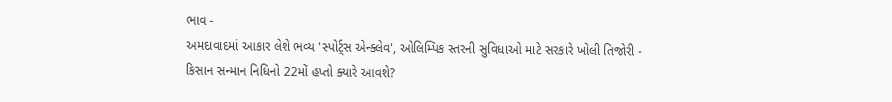ભાવ -
અમદાવાદમાં આકાર લેશે ભવ્ય 'સ્પોર્ટ્સ એન્ક્લેવ', ઓલિમ્પિક સ્તરની સુવિધાઓ માટે સરકારે ખોલી તિજોરી -
કિસાન સન્માન નિધિનો 22મોં હપ્તો ક્યારે આવશે?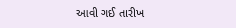આવી ગઈ તારીખ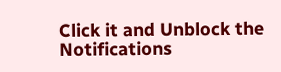Click it and Unblock the Notifications